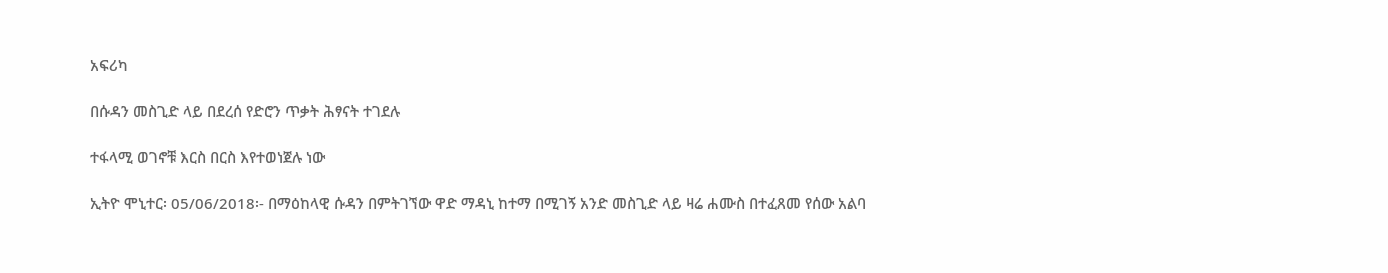አፍሪካ

በሱዳን መስጊድ ላይ በደረሰ የድሮን ጥቃት ሕፃናት ተገደሉ

ተፋላሚ ወገኖቹ እርስ በርስ እየተወነጀሉ ነው

ኢትዮ ሞኒተር፡ 05/06/2018፡- በማዕከላዊ ሱዳን በምትገኘው ዋድ ማዳኒ ከተማ በሚገኝ አንድ መስጊድ ላይ ዛሬ ሐሙስ በተፈጸመ የሰው አልባ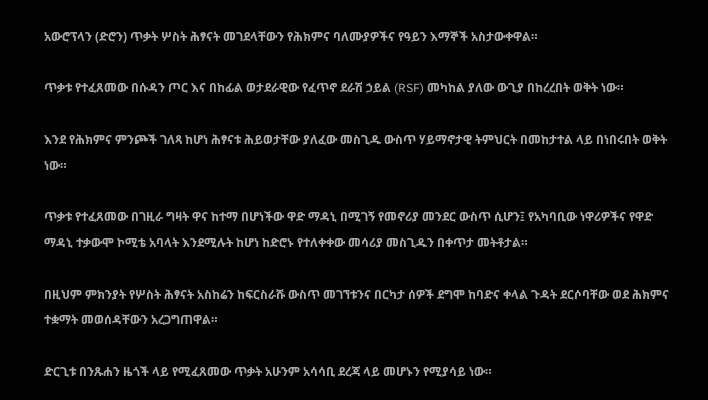አውሮፕላን (ድሮን) ጥቃት ሦስት ሕፃናት መገደላቸውን የሕክምና ባለሙያዎችና የዓይን እማኞች አስታውቀዋል።

ጥቃቱ የተፈጸመው በሱዳን ጦር እና በከፊል ወታደራዊው የፈጥኖ ደራሽ ኃይል (RSF) መካከል ያለው ውጊያ በከረረበት ወቅት ነው።

እንደ የሕክምና ምንጮች ገለጻ ከሆነ ሕፃናቱ ሕይወታቸው ያለፈው መስጊዱ ውስጥ ሃይማኖታዊ ትምህርት በመከታተል ላይ በነበሩበት ወቅት ነው።

ጥቃቱ የተፈጸመው በገዚራ ግዛት ዋና ከተማ በሆነችው ዋድ ማዳኒ በሚገኝ የመኖሪያ መንደር ውስጥ ሲሆን፤ የአካባቢው ነዋሪዎችና የዋድ ማዳኒ ተቃውሞ ኮሚቴ አባላት እንደሚሉት ከሆነ ከድሮኑ የተለቀቀው መሳሪያ መስጊዱን በቀጥታ መትቶታል።

በዚህም ምክንያት የሦስት ሕፃናት አስከሬን ከፍርስራሹ ውስጥ መገኘቱንና በርካታ ሰዎች ደግሞ ከባድና ቀላል ጉዳት ደርሶባቸው ወደ ሕክምና ተቋማት መወሰዳቸውን አረጋግጠዋል።

ድርጊቱ በንጹሐን ዜጎች ላይ የሚፈጸመው ጥቃት አሁንም አሳሳቢ ደረጃ ላይ መሆኑን የሚያሳይ ነው።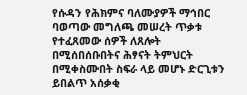የሱዳን የሕክምና ባለሙያዎች ማኅበር ባወጣው መግለጫ መሠረት ጥቃቱ የተፈጸመው ሰዎች ለጸሎት በሚሰበሰቡበትና ሕፃናት ትምህርት በሚቀስሙበት ስፍራ ላይ መሆኑ ድርጊቱን ይበልጥ አሰቃቂ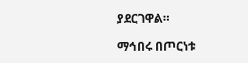ያደርገዋል።

ማኅበሩ በጦርነቱ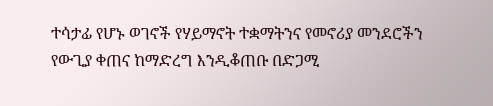ተሳታፊ የሆኑ ወገኖች የሃይማኖት ተቋማትንና የመኖሪያ መንደሮችን የውጊያ ቀጠና ከማድረግ እንዲቆጠቡ በድጋሚ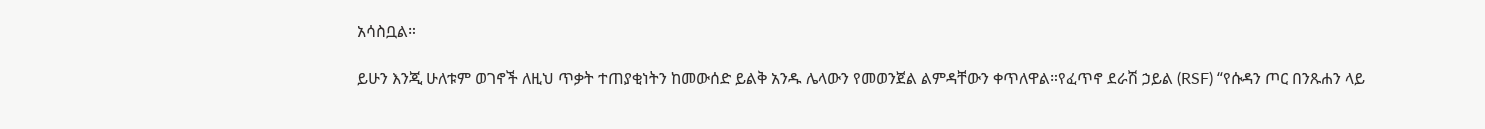አሳስቧል።

ይሁን እንጂ ሁለቱም ወገኖች ለዚህ ጥቃት ተጠያቂነትን ከመውሰድ ይልቅ አንዱ ሌላውን የመወንጀል ልምዳቸውን ቀጥለዋል።የፈጥኖ ደራሽ ኃይል (RSF) “የሱዳን ጦር በንጹሐን ላይ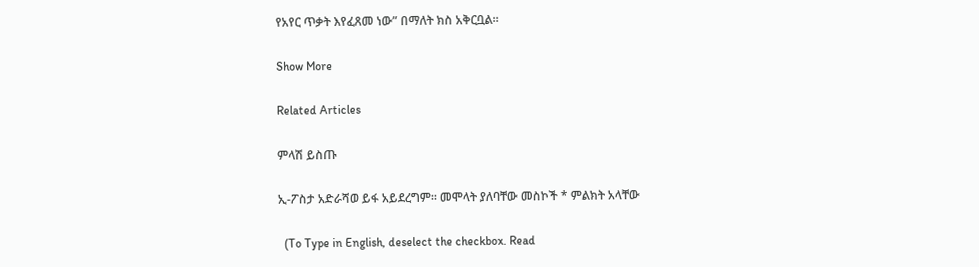የአየር ጥቃት እየፈጸመ ነው” በማለት ክስ አቅርቧል።

Show More

Related Articles

ምላሽ ይስጡ

ኢ-ፖስታ አድራሻወ ይፋ አይደረግም። መሞላት ያለባቸው መስኮች * ምልክት አላቸው

  (To Type in English, deselect the checkbox. Read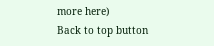more here)
Back to top button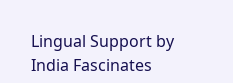Lingual Support by India Fascinates